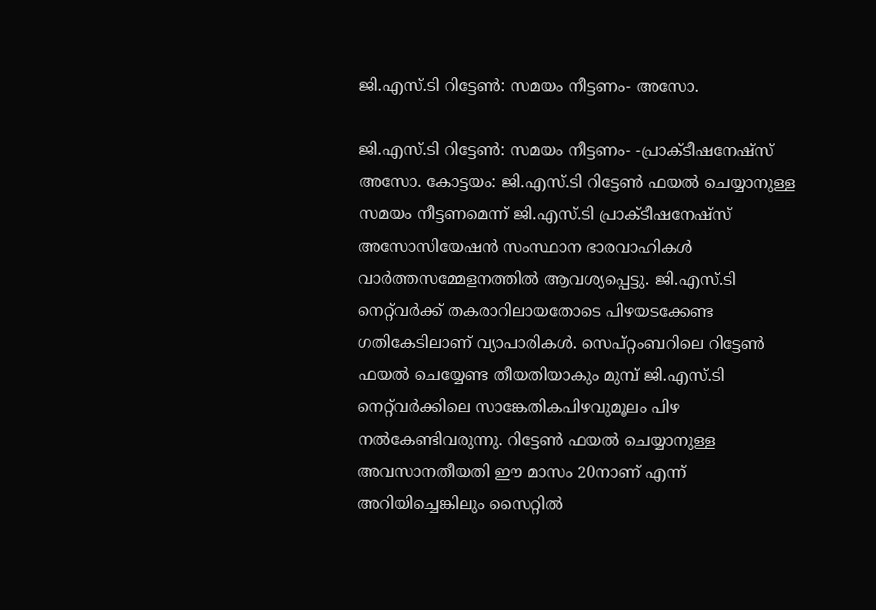ജി.എസ്.ടി റിട്ടേൺ: സമയം നീട്ടണം- അസോ.

ജി.എസ്.ടി റിട്ടേൺ: സമയം നീട്ടണം- -പ്രാക്ടീഷനേഷ്സ് അസോ. കോട്ടയം: ജി.എസ്.ടി റിട്ടേൺ ഫയൽ ചെയ്യാനുള്ള സമയം നീട്ടണമെന്ന് ജി.എസ്.ടി പ്രാക്ടീഷനേഷ്സ് അസോസിയേഷൻ സംസ്ഥാന ഭാരവാഹികൾ വാർത്തസമ്മേളനത്തിൽ ആവശ്യപ്പെട്ടു. ജി.എസ്.ടി നെറ്റ്‌വര്‍ക്ക് തകരാറിലായതോടെ പിഴയടക്കേണ്ട ഗതികേടിലാണ് വ്യാപാരികള്‍. സെപ്റ്റംബറിലെ റിട്ടേണ്‍ ഫയല്‍ ചെയ്യേണ്ട തീയതിയാകും മുമ്പ് ജി.എസ്.ടി നെറ്റ്‌വര്‍ക്കിലെ സാങ്കേതികപിഴവുമൂലം പിഴ നല്‍കേണ്ടിവരുന്നു. റിട്ടേണ്‍ ഫയല്‍ ചെയ്യാനുള്ള അവസാനതീയതി ഈ മാസം 20നാണ് എന്ന് അറിയിച്ചെങ്കിലും സൈറ്റിൽ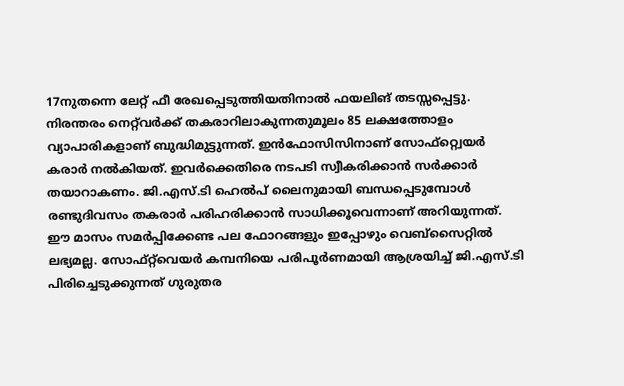17നുതന്നെ ലേറ്റ് ഫീ രേഖപ്പെടുത്തിയതിനാൽ ഫയലിങ് തടസ്സപ്പെട്ടു. നിരന്തരം നെറ്റ്‌വര്‍ക്ക് തകരാറിലാകുന്നതുമൂലം 85 ലക്ഷത്തോളം വ്യാപാരികളാണ് ബുദ്ധിമുട്ടുന്നത്. ഇൻഫോസിസിനാണ് സോഫ്റ്റ്വെയർ കരാർ നൽകിയത്. ഇവർക്കെതിരെ നടപടി സ്വീകരിക്കാൻ സർക്കാർ തയാറാകണം. ജി.എസ്.ടി ഹെല്‍പ് ലൈനുമായി ബന്ധപ്പെടുമ്പോള്‍ രണ്ടുദിവസം തകരാര്‍ പരിഹരിക്കാന്‍ സാധിക്കൂവെന്നാണ് അറിയുന്നത്. ഈ മാസം സമര്‍പ്പിക്കേണ്ട പല ഫോറങ്ങളും ഇപ്പോഴും വെബ്സൈറ്റിൽ ലഭ്യമല്ല. സോഫ്റ്റ്‌വെയര്‍ കമ്പനിയെ പരിപൂര്‍ണമായി ആശ്രയിച്ച് ജി.എസ്.ടി പിരിച്ചെടുക്കുന്നത് ഗുരുതര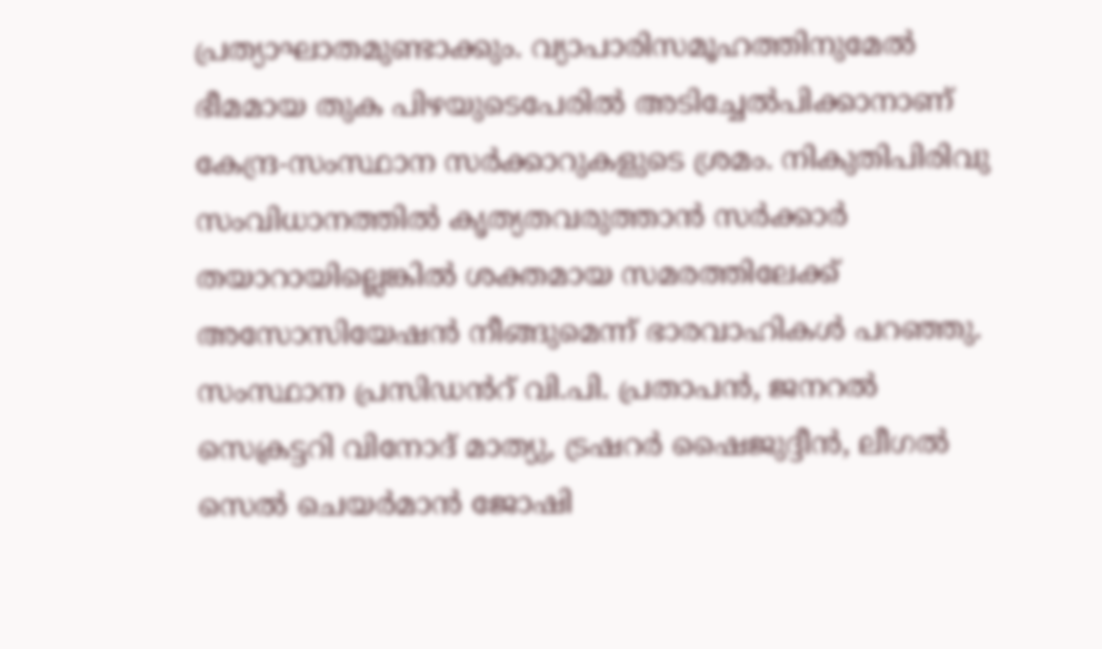പ്രത്യാഘാതമുണ്ടാക്കും. വ്യാപാരിസമൂഹത്തിനുമേൽ ഭീമമായ തുക പിഴയുടെപേരിൽ അടിച്ചേൽപിക്കാനാണ് കേന്ദ്ര-സംസ്ഥാന സർക്കാറുകളുടെ ശ്രമം. നികുതിപിരിവു സംവിധാനത്തിൽ കൃത്യതവരുത്താൻ സർക്കാർ തയാറായില്ലെങ്കിൽ ശക്തമായ സമരത്തിലേക്ക് അസോസിയേഷൻ നീങ്ങുമെന്ന് ഭാരവാഹികള്‍ പറഞ്ഞു. സംസ്ഥാന പ്രസിഡൻറ് വി.പി. പ്രതാപന്‍, ജനറല്‍ സെക്രട്ടറി വിനോദ് മാത്യു, ട്രഷറർ ഷൈജുദ്ദീൻ, ലീഗല്‍ സെല്‍ ചെയര്‍മാന്‍ ജോഷി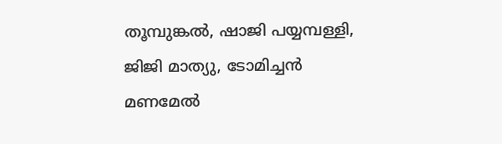തൂമ്പുങ്കല്‍, ഷാജി പയ്യമ്പള്ളി, ജിജി മാത്യു, ടോമിച്ചൻ മണമേൽ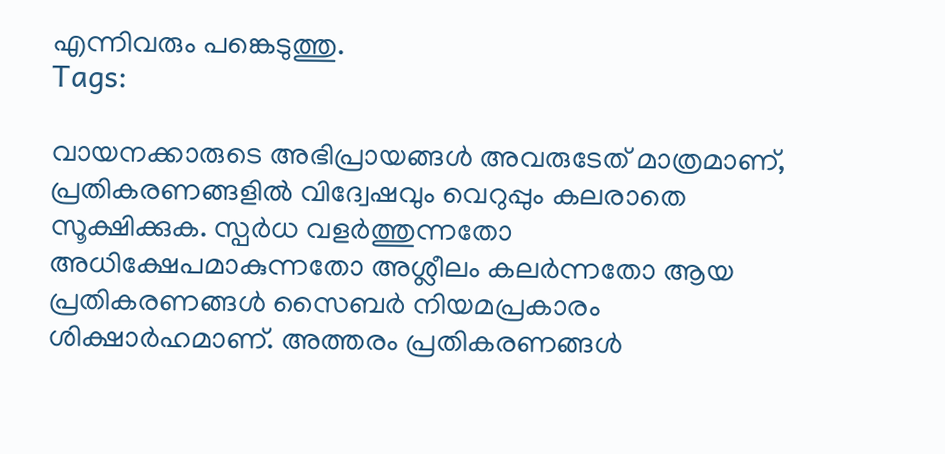എന്നിവരും പങ്കെടുത്തു.
Tags:

വായനക്കാരുടെ അഭിപ്രായങ്ങള്‍ അവരുടേത് മാത്രമാണ്, പ്രതികരണങ്ങളിൽ വിദ്വേഷവും വെറുപ്പും കലരാതെ സൂക്ഷിക്കുക. സ്പർധ വളർത്തുന്നതോ അധിക്ഷേപമാകുന്നതോ അശ്ലീലം കലർന്നതോ ആയ പ്രതികരണങ്ങൾ സൈബർ നിയമപ്രകാരം ശിക്ഷാർഹമാണ്. അത്തരം പ്രതികരണങ്ങൾ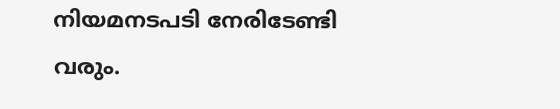നിയമനടപടി നേരിടേണ്ടി വരും.